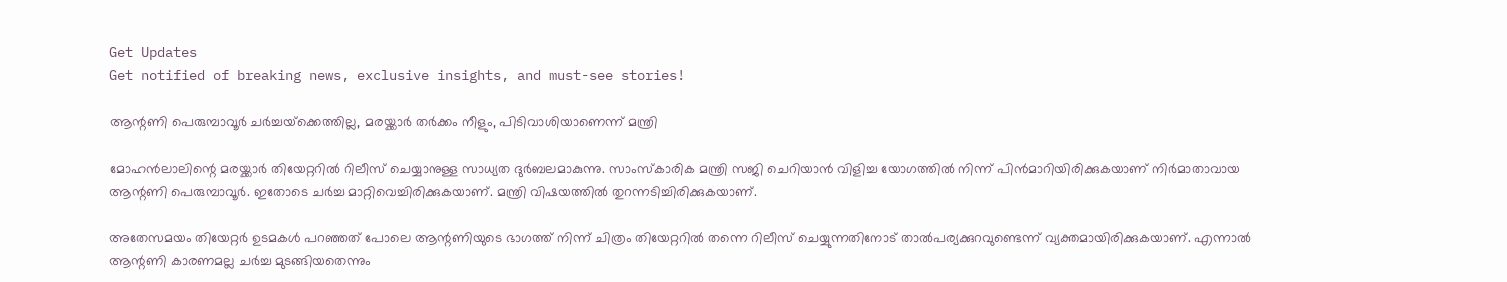Get Updates
Get notified of breaking news, exclusive insights, and must-see stories!

ആന്റണി പെരുമ്പാവൂര്‍ ചര്‍ച്ചയ്‌ക്കെത്തില്ല, മരയ്ക്കാര്‍ തര്‍ക്കം നീളും, പിടിവാശിയാണെന്ന് മന്ത്രി

മോഹന്‍ലാലിന്റെ മരയ്ക്കാര്‍ തിയേറ്ററില്‍ റിലീസ് ചെയ്യാനുള്ള സാധ്യത ദുര്‍ബലമാകുന്നു. സാംസ്‌കാരിക മന്ത്രി സജി ചെറിയാന്‍ വിളിച്ച യോഗത്തില്‍ നിന്ന് പിന്‍മാറിയിരിക്കുകയാണ് നിര്‍മാതാവായ ആന്റണി പെരുമ്പാവൂര്‍. ഇതോടെ ചര്‍ച്ച മാറ്റിവെച്ചിരിക്കുകയാണ്. മന്ത്രി വിഷയത്തില്‍ തുറന്നടിച്ചിരിക്കുകയാണ്.

അതേസമയം തിയേറ്റര്‍ ഉടമകള്‍ പറഞ്ഞത് പോലെ ആന്റണിയുടെ ഭാഗത്ത് നിന്ന് ചിത്രം തിയേറ്ററില്‍ തന്നെ റിലീസ് ചെയ്യുന്നതിനോട് താല്‍പര്യക്കുറവുണ്ടെന്ന് വ്യക്തമായിരിക്കുകയാണ്. എന്നാല്‍ ആന്റണി കാരണമല്ല ചര്‍ച്ച മുടങ്ങിയതെന്നും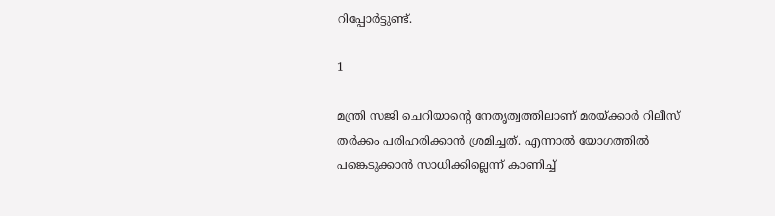റിപ്പോര്‍ട്ടുണ്ട്.

1

മന്ത്രി സജി ചെറിയാന്റെ നേതൃത്വത്തിലാണ് മരയ്ക്കാര്‍ റിലീസ് തര്‍ക്കം പരിഹരിക്കാന്‍ ശ്രമിച്ചത്. എന്നാല്‍ യോഗത്തില്‍ പങ്കെടുക്കാന്‍ സാധിക്കില്ലെന്ന് കാണിച്ച്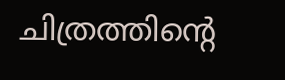ചിത്രത്തിന്റെ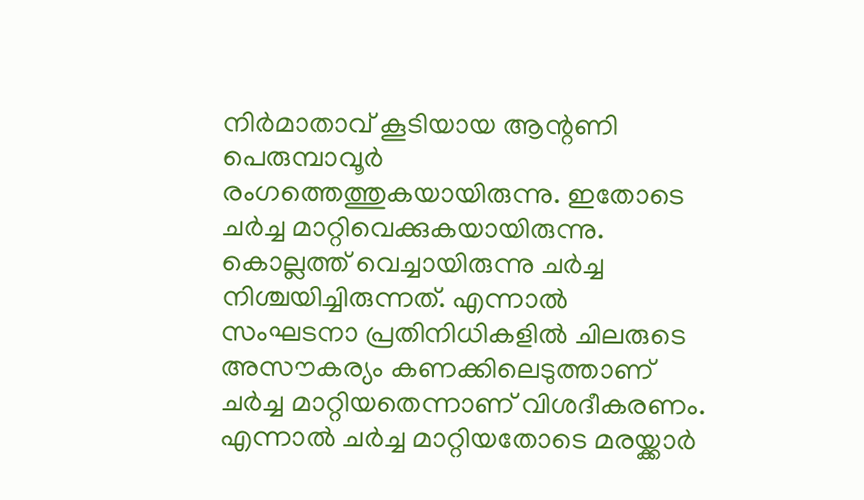നിര്‍മാതാവ് കൂടിയായ ആന്റണി പെരുമ്പാവൂര്‍ രംഗത്തെത്തുകയായിരുന്നു. ഇതോടെ ചര്‍ച്ച മാറ്റിവെക്കുകയായിരുന്നു. കൊല്ലത്ത് വെച്ചായിരുന്നു ചര്‍ച്ച നിശ്ചയിച്ചിരുന്നത്. എന്നാല്‍ സംഘടനാ പ്രതിനിധികളില്‍ ചിലരുടെ അസൗകര്യം കണക്കിലെടുത്താണ് ചര്‍ച്ച മാറ്റിയതെന്നാണ് വിശദീകരണം. എന്നാല്‍ ചര്‍ച്ച മാറ്റിയതോടെ മരയ്ക്കാര്‍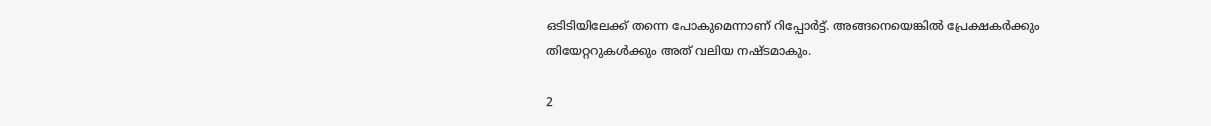ഒടിടിയിലേക്ക് തന്നെ പോകുമെന്നാണ് റിപ്പോര്‍ട്ട്. അങ്ങനെയെങ്കില്‍ പ്രേക്ഷകര്‍ക്കും തിയേറ്ററുകള്‍ക്കും അത് വലിയ നഷ്ടമാകും.

2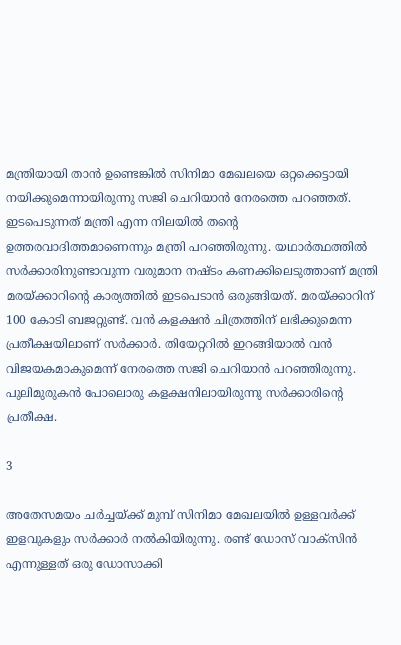മന്ത്രിയായി താന്‍ ഉണ്ടെങ്കില്‍ സിനിമാ മേഖലയെ ഒറ്റക്കെട്ടായി നയിക്കുമെന്നായിരുന്നു സജി ചെറിയാന്‍ നേരത്തെ പറഞ്ഞത്. ഇടപെടുന്നത് മന്ത്രി എന്ന നിലയില്‍ തന്റെ ഉത്തരവാദിത്തമാണെന്നും മന്ത്രി പറഞ്ഞിരുന്നു. യഥാര്‍ത്ഥത്തില്‍ സര്‍ക്കാരിനുണ്ടാവുന്ന വരുമാന നഷ്ടം കണക്കിലെടുത്താണ് മന്ത്രി മരയ്ക്കാറിന്റെ കാര്യത്തില്‍ ഇടപെടാന്‍ ഒരുങ്ങിയത്. മരയ്ക്കാറിന് 100 കോടി ബജറ്റുണ്ട്. വന്‍ കളക്ഷന്‍ ചിത്രത്തിന് ലഭിക്കുമെന്ന പ്രതീക്ഷയിലാണ് സര്‍ക്കാര്‍. തിയേറ്ററില്‍ ഇറങ്ങിയാല്‍ വന്‍ വിജയകമാകുമെന്ന് നേരത്തെ സജി ചെറിയാന്‍ പറഞ്ഞിരുന്നു. പുലിമുരുകന്‍ പോലൊരു കളക്ഷനിലായിരുന്നു സര്‍ക്കാരിന്റെ പ്രതീക്ഷ.

3

അതേസമയം ചര്‍ച്ചയ്ക്ക് മുമ്പ് സിനിമാ മേഖലയില്‍ ഉള്ളവര്‍ക്ക് ഇളവുകളും സര്‍ക്കാര്‍ നല്‍കിയിരുന്നു. രണ്ട് ഡോസ് വാക്‌സിന്‍ എന്നുള്ളത് ഒരു ഡോസാക്കി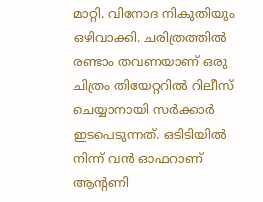മാറ്റി. വിനോദ നികുതിയും ഒഴിവാക്കി. ചരിത്രത്തില്‍ രണ്ടാം തവണയാണ് ഒരു ചിത്രം തിയേറ്ററില്‍ റിലീസ് ചെയ്യാനായി സര്‍ക്കാര്‍ ഇടപെടുന്നത്. ഒടിടിയില്‍ നിന്ന് വന്‍ ഓഫറാണ് ആന്റണി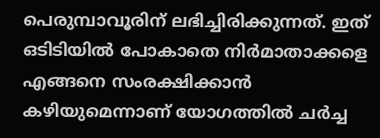പെരുമ്പാവൂരിന് ലഭിച്ചിരിക്കുന്നത്. ഇത് ഒടിടിയില്‍ പോകാതെ നിര്‍മാതാക്കളെ എങ്ങനെ സംരക്ഷിക്കാന്‍ കഴിയുമെന്നാണ് യോഗത്തില്‍ ചര്‍ച്ച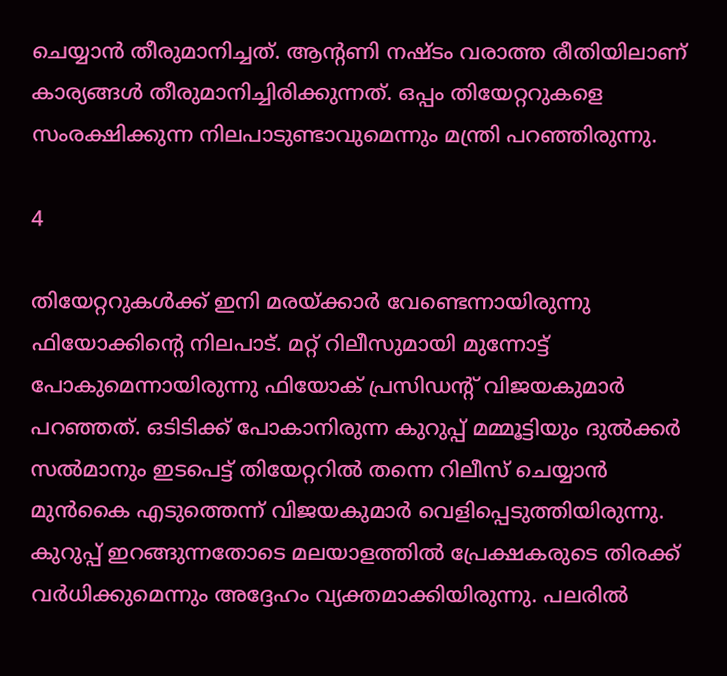ചെയ്യാന്‍ തീരുമാനിച്ചത്. ആന്റണി നഷ്ടം വരാത്ത രീതിയിലാണ് കാര്യങ്ങള്‍ തീരുമാനിച്ചിരിക്കുന്നത്. ഒപ്പം തിയേറ്ററുകളെ സംരക്ഷിക്കുന്ന നിലപാടുണ്ടാവുമെന്നും മന്ത്രി പറഞ്ഞിരുന്നു.

4

തിയേറ്ററുകള്‍ക്ക് ഇനി മരയ്ക്കാര്‍ വേണ്ടെന്നായിരുന്നു ഫിയോക്കിന്റെ നിലപാട്. മറ്റ് റിലീസുമായി മുന്നോട്ട് പോകുമെന്നായിരുന്നു ഫിയോക് പ്രസിഡന്റ് വിജയകുമാര്‍ പറഞ്ഞത്. ഒടിടിക്ക് പോകാനിരുന്ന കുറുപ്പ് മമ്മൂട്ടിയും ദുല്‍ക്കര്‍ സല്‍മാനും ഇടപെട്ട് തിയേറ്ററില്‍ തന്നെ റിലീസ് ചെയ്യാന്‍ മുന്‍കൈ എടുത്തെന്ന് വിജയകുമാര്‍ വെളിപ്പെടുത്തിയിരുന്നു. കുറുപ്പ് ഇറങ്ങുന്നതോടെ മലയാളത്തില്‍ പ്രേക്ഷകരുടെ തിരക്ക് വര്‍ധിക്കുമെന്നും അദ്ദേഹം വ്യക്തമാക്കിയിരുന്നു. പലരില്‍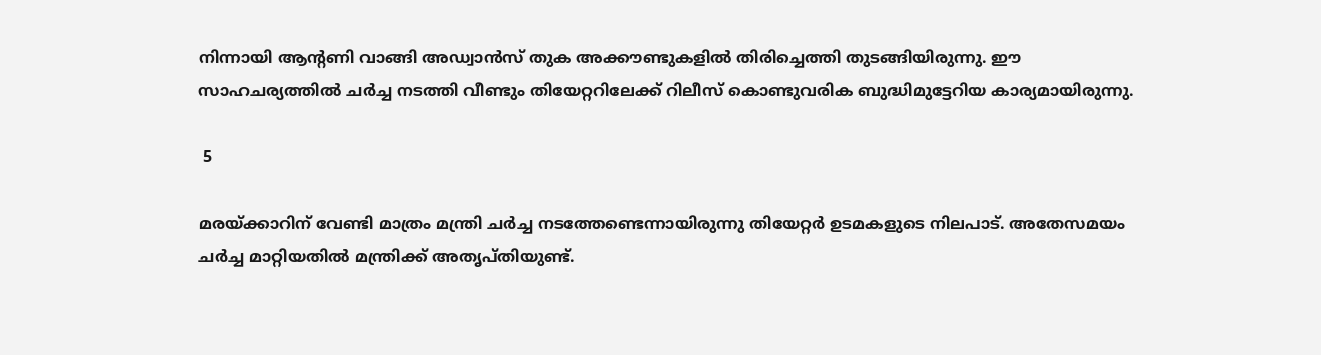നിന്നായി ആന്റണി വാങ്ങി അഡ്വാന്‍സ് തുക അക്കൗണ്ടുകളില്‍ തിരിച്ചെത്തി തുടങ്ങിയിരുന്നു. ഈ സാഹചര്യത്തില്‍ ചര്‍ച്ച നടത്തി വീണ്ടും തിയേറ്ററിലേക്ക് റിലീസ് കൊണ്ടുവരിക ബുദ്ധിമുട്ടേറിയ കാര്യമായിരുന്നു.

 5

മരയ്ക്കാറിന് വേണ്ടി മാത്രം മന്ത്രി ചര്‍ച്ച നടത്തേണ്ടെന്നായിരുന്നു തിയേറ്റര്‍ ഉടമകളുടെ നിലപാട്. അതേസമയം ചര്‍ച്ച മാറ്റിയതില്‍ മന്ത്രിക്ക് അതൃപ്തിയുണ്ട്.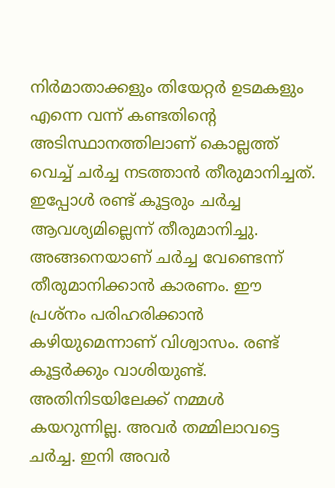നിര്‍മാതാക്കളും തിയേറ്റര്‍ ഉടമകളും എന്നെ വന്ന് കണ്ടതിന്റെ അടിസ്ഥാനത്തിലാണ് കൊല്ലത്ത് വെച്ച് ചര്‍ച്ച നടത്താന്‍ തീരുമാനിച്ചത്. ഇപ്പോള്‍ രണ്ട് കൂട്ടരും ചര്‍ച്ച ആവശ്യമില്ലെന്ന് തീരുമാനിച്ചു. അങ്ങനെയാണ് ചര്‍ച്ച വേണ്ടെന്ന് തീരുമാനിക്കാന്‍ കാരണം. ഈ പ്രശ്‌നം പരിഹരിക്കാന്‍ കഴിയുമെന്നാണ് വിശ്വാസം. രണ്ട് കൂട്ടര്‍ക്കും വാശിയുണ്ട്. അതിനിടയിലേക്ക് നമ്മള്‍ കയറുന്നില്ല. അവര്‍ തമ്മിലാവട്ടെ ചര്‍ച്ച. ഇനി അവര്‍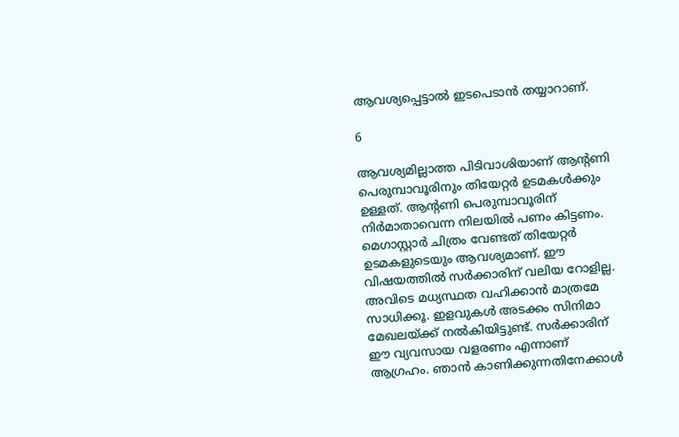ആവശ്യപ്പെട്ടാല്‍ ഇടപെടാന്‍ തയ്യാറാണ്.

6

ആവശ്യമില്ലാത്ത പിടിവാശിയാണ് ആന്റണി പെരുമ്പാവൂരിനും തിയേറ്റര്‍ ഉടമകള്‍ക്കും ഉള്ളത്. ആന്റണി പെരുമ്പാവൂരിന് നിര്‍മാതാവെന്ന നിലയില്‍ പണം കിട്ടണം. മെഗാസ്റ്റാര്‍ ചിത്രം വേണ്ടത് തിയേറ്റര്‍ ഉടമകളുടെയും ആവശ്യമാണ്. ഈ വിഷയത്തില്‍ സര്‍ക്കാരിന് വലിയ റോളില്ല. അവിടെ മധ്യസ്ഥത വഹിക്കാന്‍ മാത്രമേ സാധിക്കൂ. ഇളവുകള്‍ അടക്കം സിനിമാ മേഖലയ്ക്ക് നല്‍കിയിട്ടുണ്ട്. സര്‍ക്കാരിന് ഈ വ്യവസായ വളരണം എന്നാണ് ആഗ്രഹം. ഞാന്‍ കാണിക്കുന്നതിനേക്കാള്‍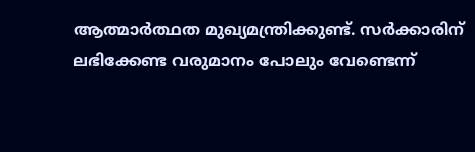ആത്മാര്‍ത്ഥത മുഖ്യമന്ത്രിക്കുണ്ട്. സര്‍ക്കാരിന് ലഭിക്കേണ്ട വരുമാനം പോലും വേണ്ടെന്ന്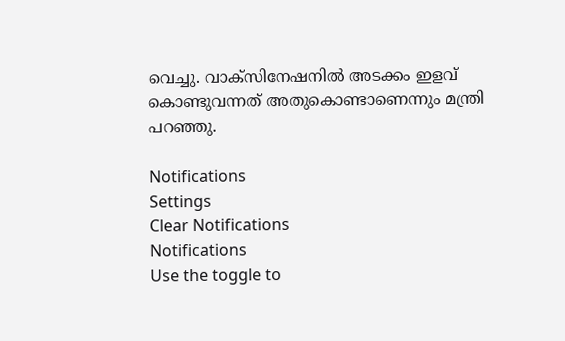വെച്ചു. വാക്‌സിനേഷനില്‍ അടക്കം ഇളവ് കൊണ്ടുവന്നത് അതുകൊണ്ടാണെന്നും മന്ത്രി പറഞ്ഞു.

Notifications
Settings
Clear Notifications
Notifications
Use the toggle to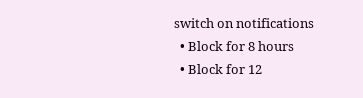switch on notifications
  • Block for 8 hours
  • Block for 12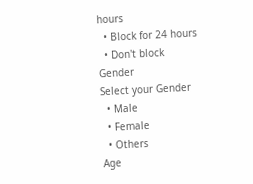hours
  • Block for 24 hours
  • Don't block
Gender
Select your Gender
  • Male
  • Female
  • Others
Age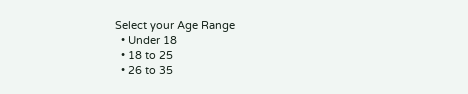Select your Age Range
  • Under 18
  • 18 to 25
  • 26 to 35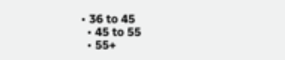• 36 to 45
  • 45 to 55
  • 55+